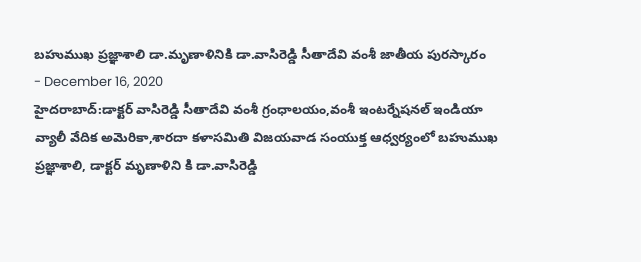బహుముఖ ప్రజ్ఞాశాలి డా.మృణాళినికి డా.వాసిరెడ్డి సీతాదేవి వంశీ జాతీయ పురస్కారం
- December 16, 2020
హైదరాబాద్:డాక్టర్ వాసిరెడ్డి సీతాదేవి వంశీ గ్రంధాలయం,వంశీ ఇంటర్నేషనల్ ఇండియా వ్యాలీ వేదిక అమెరికా,శారదా కళాసమితి విజయవాడ సంయుక్త ఆధ్వర్యంలో బహుముఖ ప్రజ్ఞాశాలి, డాక్టర్ మృణాళిని కి డా.వాసిరెడ్డి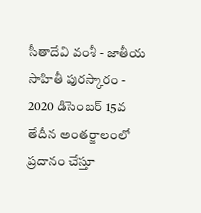సీతాదేవి వంశీ - జాతీయ సాహితీ పురస్కారం - 2020 డిసెంబర్ 15వ తేదీన అంతర్జాలంలో ప్రదానం చేస్తూ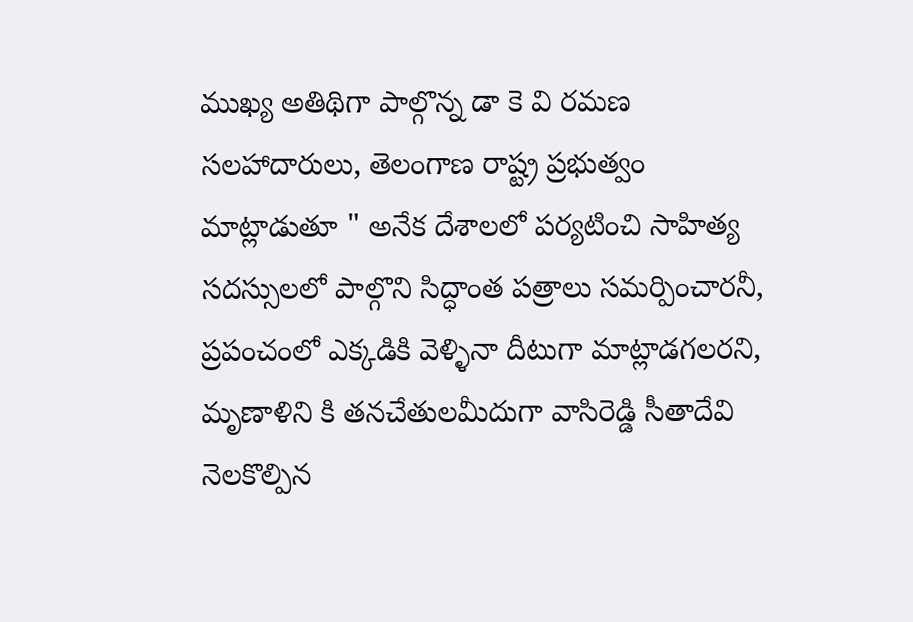ముఖ్య అతిథిగా పాల్గొన్న డా కె వి రమణ సలహాదారులు, తెలంగాణ రాష్ట్ర ప్రభుత్వం మాట్లాడుతూ " అనేక దేశాలలో పర్యటించి సాహిత్య సదస్సులలో పాల్గొని సిద్ధాంత పత్రాలు సమర్పించారనీ, ప్రపంచంలో ఎక్కడికి వెళ్ళినా దీటుగా మాట్లాడగలరని, మృణాళిని కి తనచేతులమీదుగా వాసిరెడ్డి సీతాదేవి నెలకొల్పిన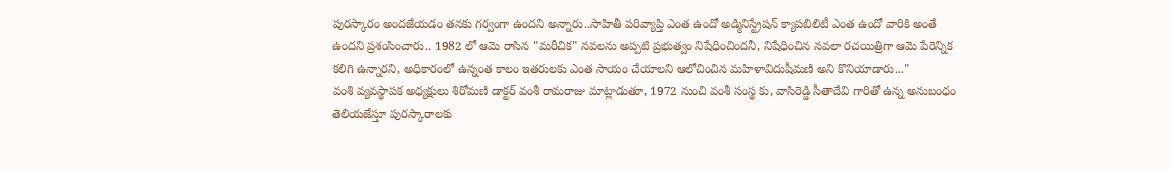పురస్కారం అందజేయడం తనకు గర్వంగా ఉందని అన్నారు..సాహితీ పరివ్యాప్తి ఎంత ఉందో అడ్మినిస్ట్రేషన్ క్యాపబిలిటీ ఎంత ఉందో వారికి అంతే ఉందని ప్రశంసించారు.. 1982 లో ఆమె రాసిన "మరీచిక" నవలను అప్పటి ప్రభుత్వం నిషేధించిందనీ, నిషేధించిన నవలా రచయిత్రిగా ఆమె పేరెన్నిక కలిగి ఉన్నారని, అధికారంలో ఉన్నంత కాలం ఇతరులకు ఎంత సాయం చేయాలని ఆలోచించిన మహిళావిదుషీమణి అని కొనియాడారు..."
వంశి వ్యవస్థాపక అధ్యక్షులు శిరోమణి డాక్టర్ వంశీ రామరాజు మాట్లాడుతూ, 1972 నుంచి వంశీ సంస్థ కు, వాసిరెడ్డి సీతాదేవి గారితో ఉన్న అనుబంధం తెలియజేస్తూ పురస్కారాలకు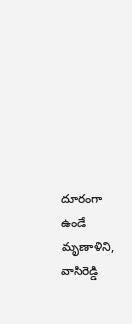దూరంగా ఉండే మృణాళిని, వాసిరెడ్డి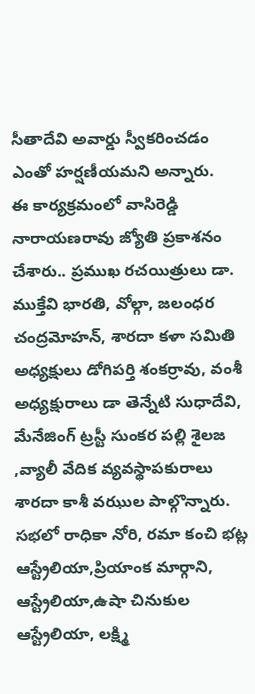సీతాదేవి అవార్డు స్వీకరించడం ఎంతో హర్షణీయమని అన్నారు.
ఈ కార్యక్రమంలో వాసిరెడ్డి నారాయణరావు జ్యోతి ప్రకాశనం చేశారు.. ప్రముఖ రచయిత్రులు డా. ముక్తేవి భారతి, వోల్గా, జలంధర చంద్రమోహన్, శారదా కళా సమితి అధ్యక్షులు డోగిపర్తి శంకర్రావు, వంశీ అధ్యక్షురాలు డా తెన్నేటి సుధాదేవి, మేనేజింగ్ ట్రస్టీ సుంకర పల్లి శైలజ ,వ్యాలీ వేదిక వ్యవస్థాపకురాలు శారదా కాశీ వఝుల పాల్గొన్నారు.
సభలో రాధికా నోరి, రమా కంచి భట్ల ఆస్ట్రేలియా,ప్రియాంక మార్గాని, ఆస్ట్రేలియా,ఉషా చినుకుల ఆస్ట్రేలియా, లక్ష్మి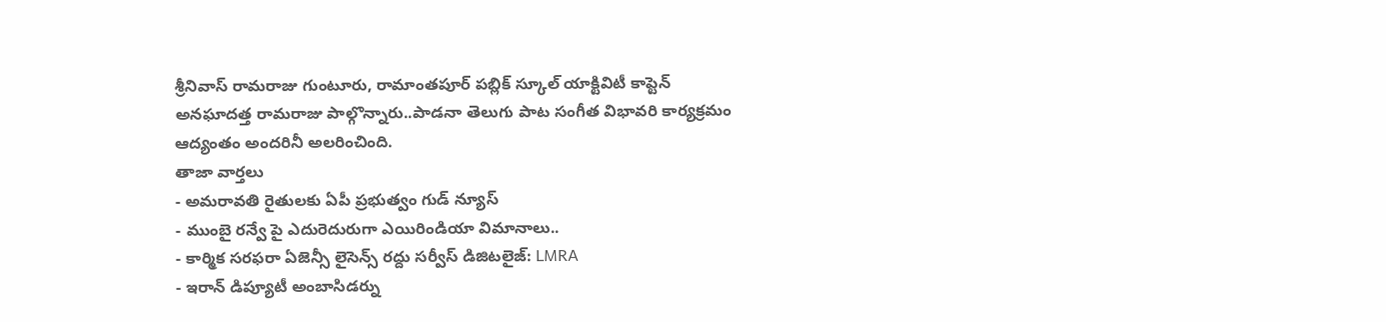శ్రీనివాస్ రామరాజు గుంటూరు, రామాంతపూర్ పబ్లిక్ స్కూల్ యాక్టివిటీ కాప్టెన్ అనఘాదత్త రామరాజు పాల్గొన్నారు..పాడనా తెలుగు పాట సంగీత విభావరి కార్యక్రమం ఆద్యంతం అందరినీ అలరించింది.
తాజా వార్తలు
- అమరావతి రైతులకు ఏపీ ప్రభుత్వం గుడ్ న్యూస్
- ముంబై రన్వే పై ఎదురెదురుగా ఎయిరిండియా విమానాలు..
- కార్మిక సరఫరా ఏజెన్సీ లైసెన్స్ రద్దు సర్వీస్ డిజిటలైజ్: LMRA
- ఇరాన్ డిప్యూటీ అంబాసిడర్ను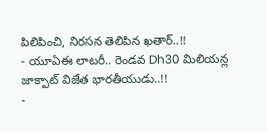పిలిపించి, నిరసన తెలిపిన ఖతార్..!!
- యూఏఈ లాటరీ.. రెండవ Dh30 మిలియన్ల జాక్పాట్ విజేత భారతీయుడు..!!
-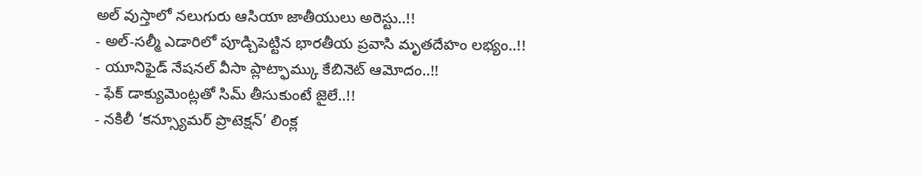అల్ వుస్తాలో నలుగురు ఆసియా జాతీయులు అరెస్టు..!!
- అల్-సల్మీ ఎడారిలో పూడ్చిపెట్టిన భారతీయ ప్రవాసి మృతదేహం లభ్యం..!!
- యూనిఫైడ్ నేషనల్ వీసా ప్లాట్ఫామ్కు కేబినెట్ ఆమోదం..!!
- ఫేక్ డాక్యుమెంట్లతో సిమ్ తీసుకుంటే జైలే..!!
- నకిలీ ‘కన్స్యూమర్ ప్రొటెక్షన్’ లింక్ల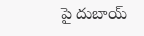పై దుబాయ్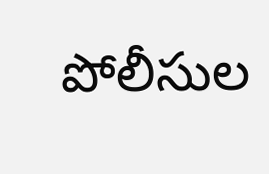పోలీసుల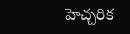హెచ్చరిక